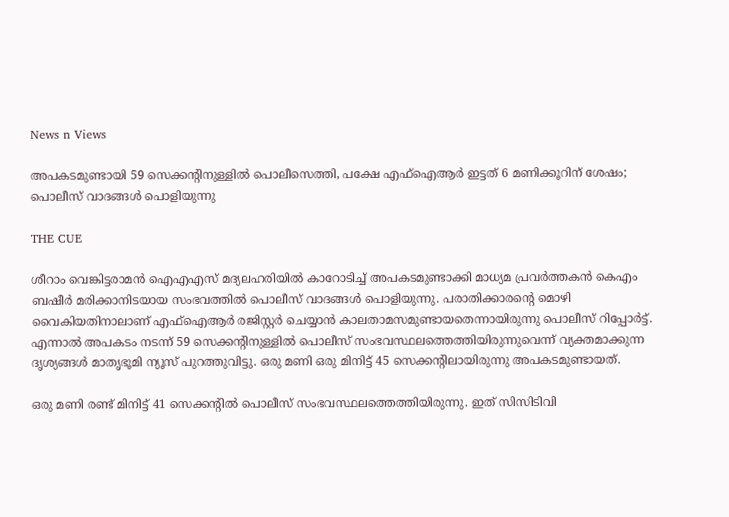News n Views

അപകടമുണ്ടായി 59 സെക്കന്റിനുള്ളില്‍ പൊലീസെത്തി, പക്ഷേ എഫ്‌ഐആര്‍ ഇട്ടത് 6 മണിക്കൂറിന് ശേഷം; പൊലീസ് വാദങ്ങള്‍ പൊളിയുന്നു

THE CUE

ശീറാം വെങ്കിട്ടരാമന്‍ ഐഎഎസ് മദ്യലഹരിയില്‍ കാറോടിച്ച് അപകടമുണ്ടാക്കി മാധ്യമ പ്രവര്‍ത്തകന്‍ കെഎം ബഷീര്‍ മരിക്കാനിടയായ സംഭവത്തില്‍ പൊലീസ് വാദങ്ങള്‍ പൊളിയുന്നു. പരാതിക്കാരന്റെ മൊഴി വൈകിയതിനാലാണ് എഫ്‌ഐആര്‍ രജിസ്റ്റര്‍ ചെയ്യാന്‍ കാലതാമസമുണ്ടായതെന്നായിരുന്നു പൊലീസ് റിപ്പോര്‍ട്ട്. എന്നാല്‍ അപകടം നടന്ന് 59 സെക്കന്റിനുള്ളില്‍ പൊലീസ് സംഭവസ്ഥലത്തെത്തിയിരുന്നുവെന്ന് വ്യക്തമാക്കുന്ന ദൃശ്യങ്ങള്‍ മാതൃഭൂമി ന്യൂസ് പുറത്തുവിട്ടു. ഒരു മണി ഒരു മിനിട്ട് 45 സെക്കന്റിലായിരുന്നു അപകടമുണ്ടായത്.

ഒരു മണി രണ്ട് മിനിട്ട് 41 സെക്കന്റില്‍ പൊലീസ് സംഭവസ്ഥലത്തെത്തിയിരുന്നു. ഇത് സിസിടിവി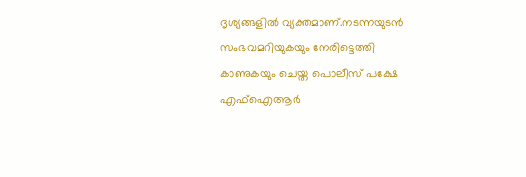ദൃശ്യങ്ങളില്‍ വ്യക്തമാണ്.നടന്നയുടന്‍ സംഭവമറിയുകയും നേരിട്ടെത്തി കാണുകയും ചെയ്ത പൊലീസ് പക്ഷേ എഫ്‌ഐആര്‍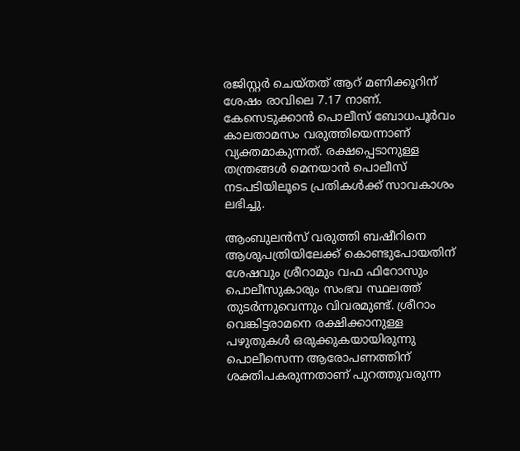രജിസ്റ്റര്‍ ചെയ്തത് ആറ് മണിക്കൂറിന് ശേഷം രാവിലെ 7.17 നാണ്. കേസെടുക്കാന്‍ പൊലീസ് ബോധപൂര്‍വം കാലതാമസം വരുത്തിയെന്നാണ് വ്യക്തമാകുന്നത്. രക്ഷപ്പെടാനുള്ള തന്ത്രങ്ങള്‍ മെനയാന്‍ പൊലീസ് നടപടിയിലൂടെ പ്രതികള്‍ക്ക് സാവകാശം ലഭിച്ചു.

ആംബുലന്‍സ് വരുത്തി ബഷീറിനെ ആശുപത്രിയിലേക്ക് കൊണ്ടുപോയതിന് ശേഷവും ശ്രീറാമും വഫ ഫിറോസും പൊലീസുകാരും സംഭവ സ്ഥലത്ത് തുടര്‍ന്നുവെന്നും വിവരമുണ്ട്. ശ്രീറാം വെങ്കിട്ടരാമനെ രക്ഷിക്കാനുള്ള പഴുതുകള്‍ ഒരുക്കുകയായിരുന്നു പൊലീസെന്ന ആരോപണത്തിന് ശക്തിപകരുന്നതാണ് പുറത്തുവരുന്ന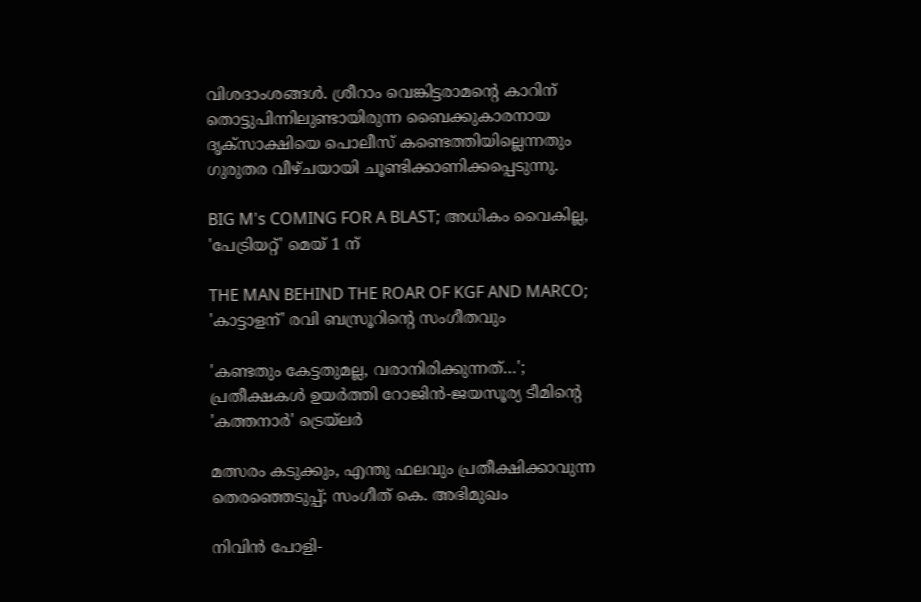വിശദാംശങ്ങള്‍. ശ്രീറാം വെങ്കിട്ടരാമന്റെ കാറിന് തൊട്ടുപിന്നിലുണ്ടായിരുന്ന ബൈക്കുകാരനായ ദൃക്‌സാക്ഷിയെ പൊലീസ് കണ്ടെത്തിയില്ലെന്നതും ഗുരുതര വീഴ്ചയായി ചൂണ്ടിക്കാണിക്കപ്പെടുന്നു.

BIG M's COMING FOR A BLAST; അധികം വൈകില്ല, 'പേട്രിയറ്റ്' മെയ് 1 ന്

THE MAN BEHIND THE ROAR OF KGF AND MARCO; 'കാട്ടാളന്' രവി ബസ്രൂറിന്‍റെ സംഗീതവും

'കണ്ടതും കേട്ടതുമല്ല, വരാനിരിക്കുന്നത്…'; പ്രതീക്ഷകൾ ഉയർത്തി റോജിൻ-ജയസൂര്യ ടീമിന്റെ 'കത്തനാർ' ട്രെയ്‌ലർ

മത്സരം കടുക്കും, എന്തു ഫലവും പ്രതീക്ഷിക്കാവുന്ന തെരഞ്ഞെടുപ്പ്; സംഗീത് കെ. അഭിമുഖം

നിവിൻ പോളി-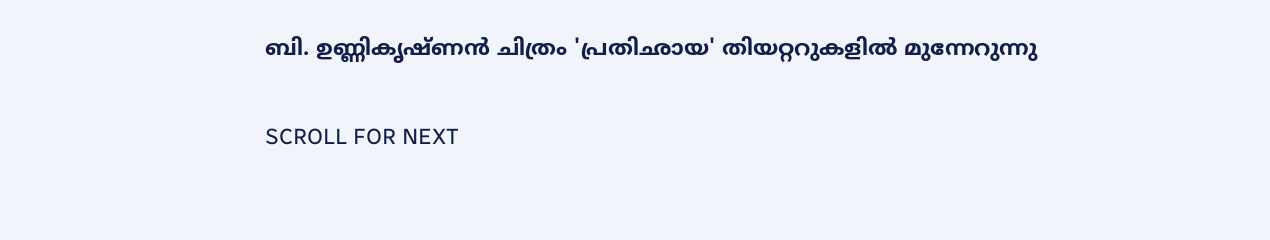ബി. ഉണ്ണികൃഷ്ണൻ ചിത്രം 'പ്രതിഛായ' തിയറ്ററുകളിൽ മുന്നേറുന്നു

SCROLL FOR NEXT